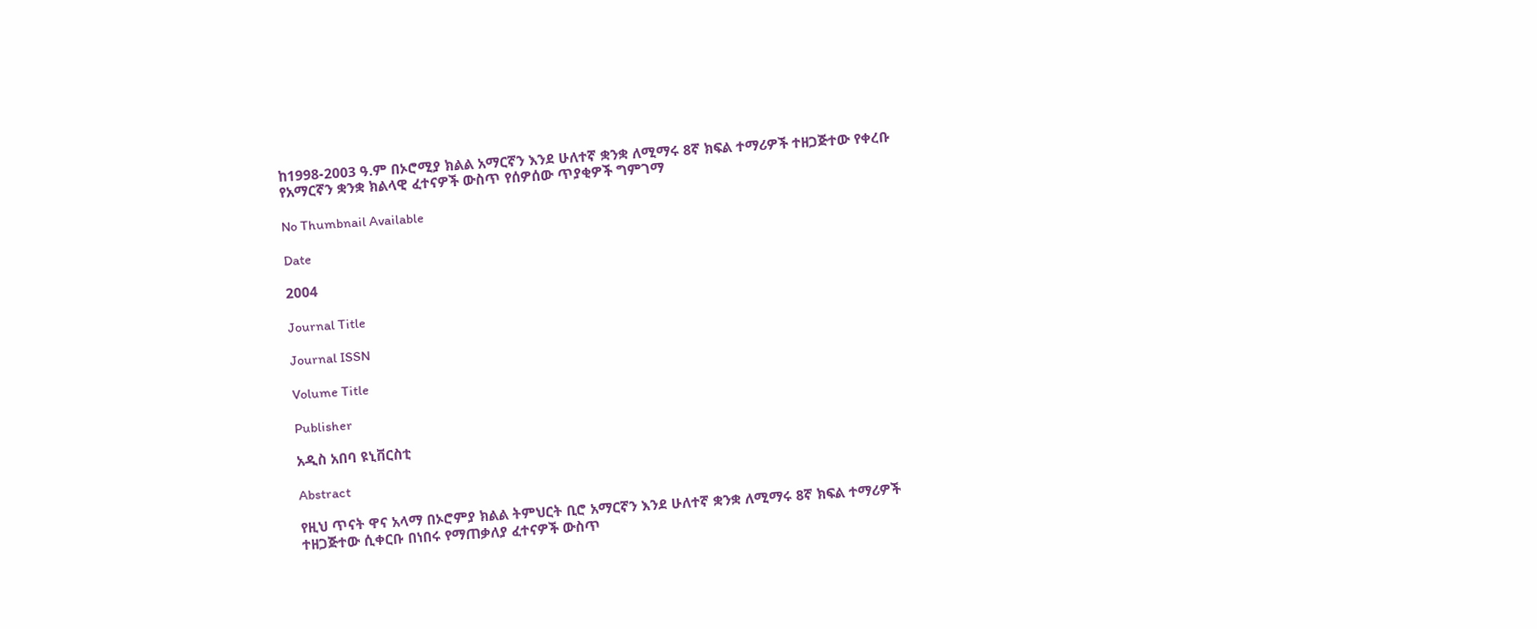ከ1998-2003 ዓ.ም በኦሮሚያ ክልል አማርኛን እንደ ሁለተኛ ቋንቋ ለሚማሩ 8ኛ ክፍል ተማሪዎች ተዘጋጅተው የቀረቡ የአማርኛን ቋንቋ ክልላዊ ፈተናዎች ውስጥ የሰዎሰው ጥያቂዎች ግምገማ

No Thumbnail Available

Date

2004

Journal Title

Journal ISSN

Volume Title

Publisher

አዲስ አበባ ዩኒቨርስቲ

Abstract

የዚህ ጥናት ዋና አላማ በኦሮምያ ክልል ትምህርት ቢሮ አማርኛን እንደ ሁለተኛ ቋንቋ ለሚማሩ 8ኛ ክፍል ተማሪዎች ተዘጋጅተው ሲቀርቡ በነበሩ የማጠቃለያ ፈተናዎች ውስጥ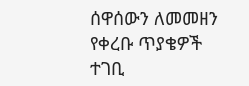ሰዋሰውን ለመመዘን የቀረቡ ጥያቄዎች ተገቢ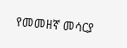የመመዘኛ መሳርያ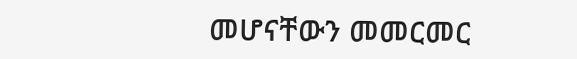መሆናቸውን መመርመር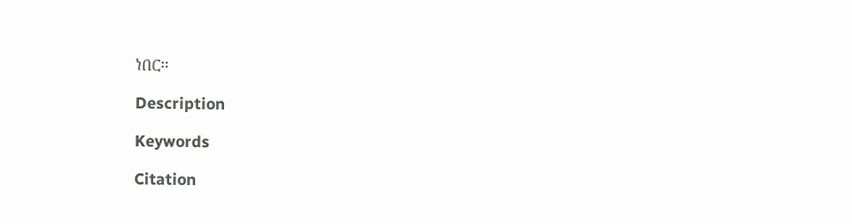ነበር፡፡

Description

Keywords

Citation